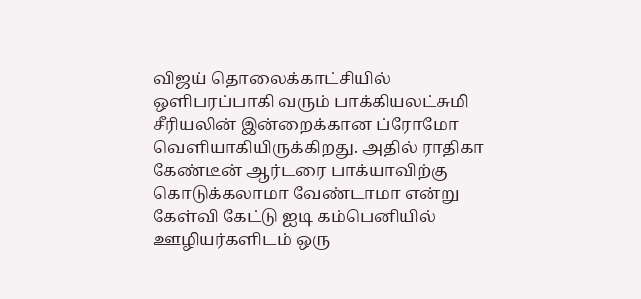விஜய் தொலைக்காட்சியில் ஒளிபரப்பாகி வரும் பாக்கியலட்சுமி சீரியலின் இன்றைக்கான ப்ரோமோ வெளியாகியிருக்கிறது. அதில் ராதிகா கேண்டீன் ஆர்டரை பாக்யாவிற்கு கொடுக்கலாமா வேண்டாமா என்று கேள்வி கேட்டு ஐடி கம்பெனியில் ஊழியர்களிடம் ஒரு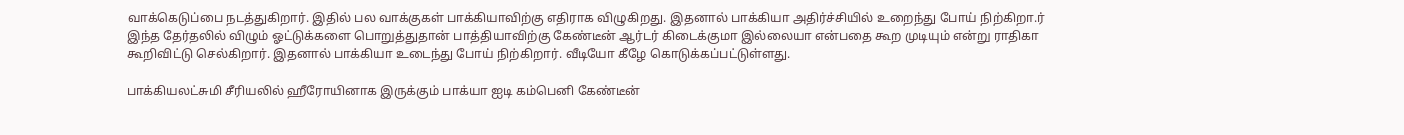வாக்கெடுப்பை நடத்துகிறார். இதில் பல வாக்குகள் பாக்கியாவிற்கு எதிராக விழுகிறது. இதனால் பாக்கியா அதிர்ச்சியில் உறைந்து போய் நிற்கிறா.ர் இந்த தேர்தலில் விழும் ஓட்டுக்களை பொறுத்துதான் பாத்தியாவிற்கு கேண்டீன் ஆர்டர் கிடைக்குமா இல்லையா என்பதை கூற முடியும் என்று ராதிகா கூறிவிட்டு செல்கிறார். இதனால் பாக்கியா உடைந்து போய் நிற்கிறார். வீடியோ கீழே கொடுக்கப்பட்டுள்ளது.

பாக்கியலட்சுமி சீரியலில் ஹீரோயினாக இருக்கும் பாக்யா ஐடி கம்பெனி கேண்டீன்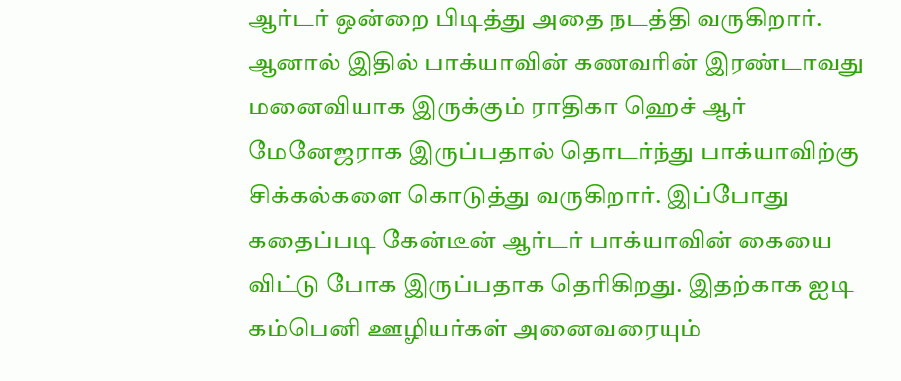ஆர்டர் ஒன்றை பிடித்து அதை நடத்தி வருகிறார். ஆனால் இதில் பாக்யாவின் கணவரின் இரண்டாவது மனைவியாக இருக்கும் ராதிகா ஹெச் ஆர் மேனேஜராக இருப்பதால் தொடர்ந்து பாக்யாவிற்கு சிக்கல்களை கொடுத்து வருகிறார். இப்போது கதைப்படி கேன்டீன் ஆர்டர் பாக்யாவின் கையை விட்டு போக இருப்பதாக தெரிகிறது. இதற்காக ஐடி கம்பெனி ஊழியர்கள் அனைவரையும்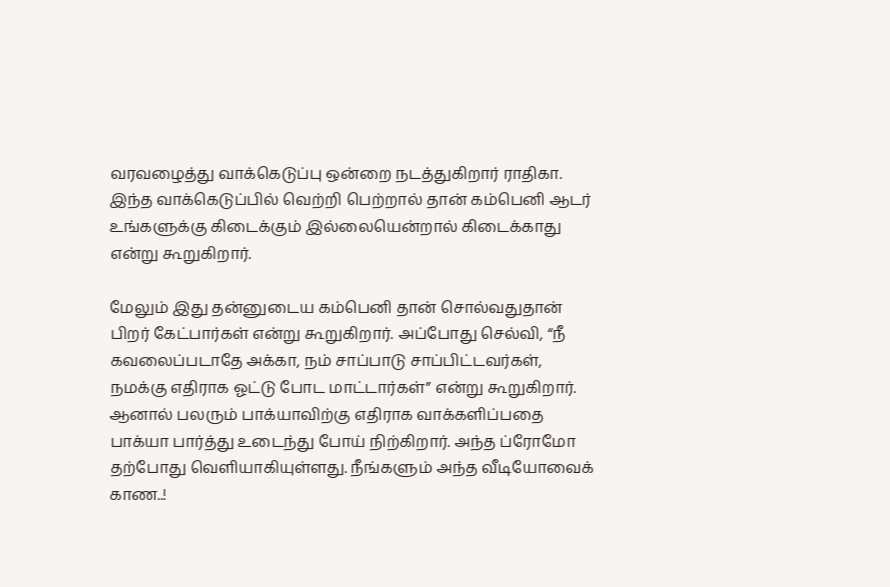வரவழைத்து வாக்கெடுப்பு ஒன்றை நடத்துகிறார் ராதிகா. இந்த வாக்கெடுப்பில் வெற்றி பெற்றால் தான் கம்பெனி ஆடர் உங்களுக்கு கிடைக்கும் இல்லையென்றால் கிடைக்காது என்று கூறுகிறார்.

மேலும் இது தன்னுடைய கம்பெனி தான் சொல்வதுதான் பிறர் கேட்பார்கள் என்று கூறுகிறார். அப்போது செல்வி, “நீ கவலைப்படாதே அக்கா, நம் சாப்பாடு சாப்பிட்டவர்கள், நமக்கு எதிராக ஓட்டு போட மாட்டார்கள்” என்று கூறுகிறார். ஆனால் பலரும் பாக்யாவிற்கு எதிராக வாக்களிப்பதை பாக்யா பார்த்து உடைந்து போய் நிற்கிறார். அந்த ப்ரோமோ தற்போது வெளியாகியுள்ளது. நீங்களும் அந்த வீடியோவைக் காண..!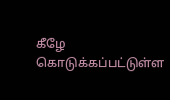கீழே கொடுக்கப்பட்டுள்ள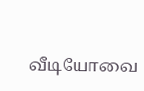வீடியோவை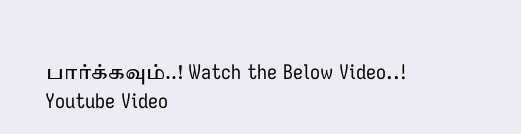பார்க்கவும்..! Watch the Below Video..!
Youtube Video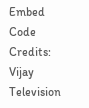Embed Code Credits: Vijay Television